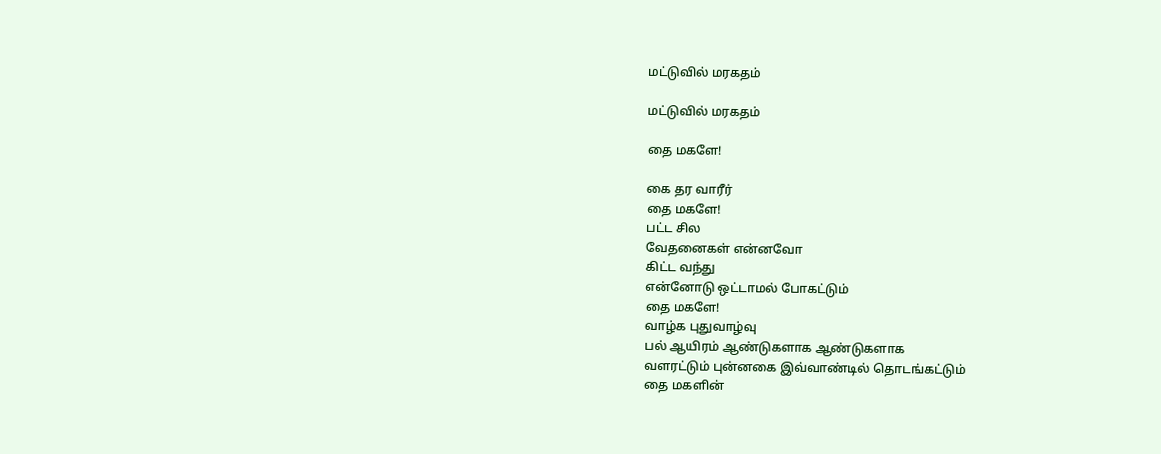மட்டுவில் மரகதம்

மட்டுவில் மரகதம்

தை மகளே!

கை தர வாரீர்
தை மகளே!
பட்ட சில
வேதனைகள் என்னவோ
கிட்ட வந்து
என்னோடு ஒட்டாமல் போகட்டும்
தை மகளே!
வாழ்க புதுவாழ்வு
பல் ஆயிரம் ஆண்டுகளாக ஆண்டுகளாக
வளரட்டும் புன்னகை இவ்வாண்டில் தொடங்கட்டும்
தை மகளின்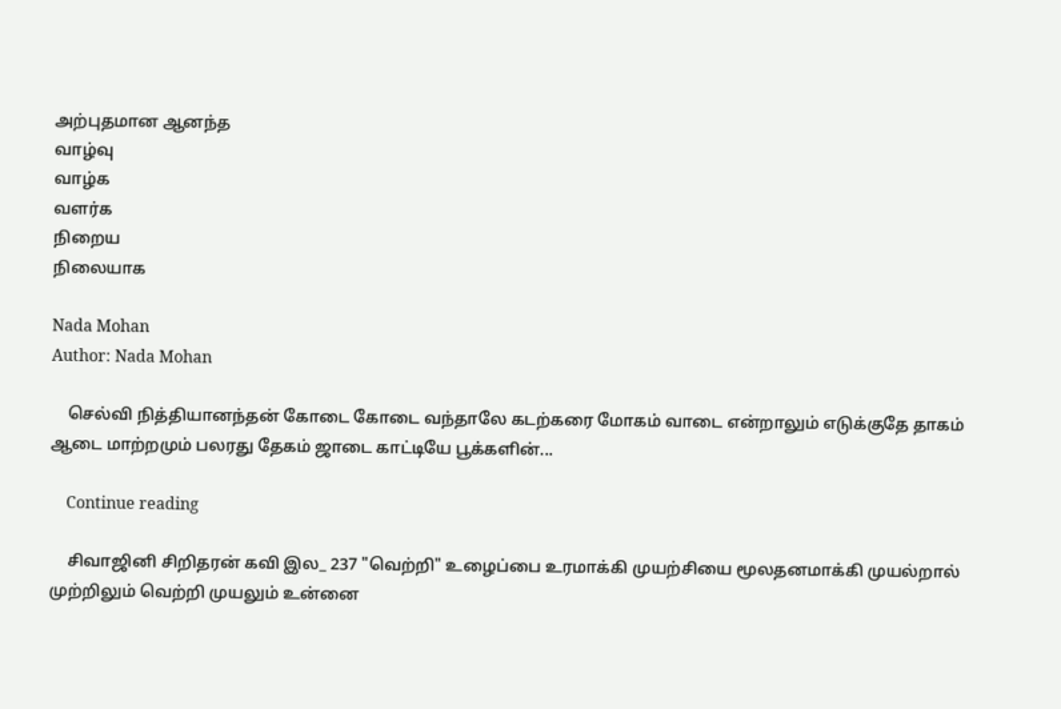அற்புதமான ஆனந்த
வாழ்வு
வாழ்க
வளர்க
நிறைய
நிலையாக

Nada Mohan
Author: Nada Mohan

    செல்வி நித்தியானந்தன் கோடை கோடை வந்தாலே கடற்கரை மோகம் வாடை என்றாலும் எடுக்குதே தாகம் ஆடை மாற்றமும் பலரது தேகம் ஜாடை காட்டியே பூக்களின்...

    Continue reading

    சிவாஜினி சிறிதரன் கவி இல_ 237 "வெற்றி" உழைப்பை உரமாக்கி முயற்சியை மூலதனமாக்கி முயல்றால் முற்றிலும் வெற்றி முயலும் உன்னை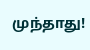முந்தாது!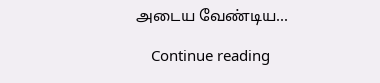அடைய வேண்டிய...

    Continue reading